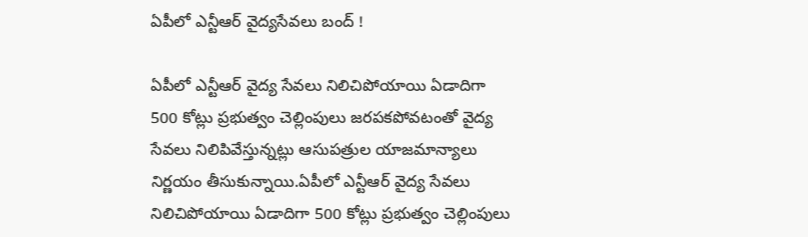ఏపీలో ఎన్టీఆర్ వైద్యసేవలు బంద్ !

ఏపీలో ఎన్టీఆర్ వైద్య సేవలు నిలిచిపోయాయి ఏడాదిగా 500 కోట్లు ప్రభుత్వం చెల్లింపులు జరపకపోవటంతో వైద్య సేవలు నిలిపివేస్తున్నట్లు ఆసుపత్రుల యాజమాన్యాలు నిర్ణయం తీసుకున్నాయి.ఏపీలో ఎన్టీఆర్ వైద్య సేవలు నిలిచిపోయాయి ఏడాదిగా 500 కోట్లు ప్రభుత్వం చెల్లింపులు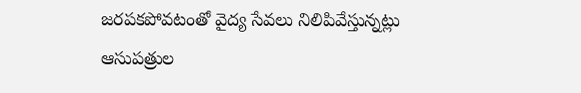జరపకపోవటంతో వైద్య సేవలు నిలిపివేస్తున్నట్లు ఆసుపత్రుల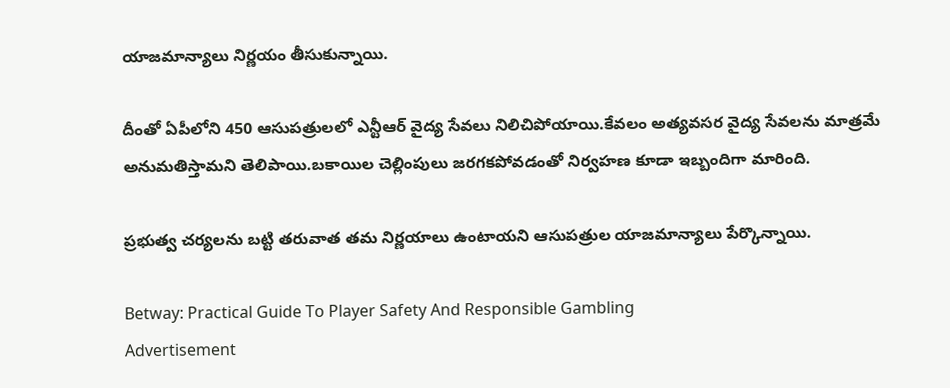యాజమాన్యాలు నిర్ణయం తీసుకున్నాయి.

దీంతో ఏపీలోని 450 ఆసుపత్రులలో ఎన్టీఆర్ వైద్య సేవలు నిలిచిపోయాయి.కేవలం అత్యవసర వైద్య సేవలను మాత్రమే అనుమతిస్తామని తెలిపాయి.బకాయిల చెల్లింపులు జరగకపోవడంతో నిర్వహణ కూడా ఇబ్బందిగా మారింది.

ప్రభుత్వ చర్యలను బట్టి తరువాత తమ నిర్ణయాలు ఉంటాయని ఆసుపత్రుల యాజమాన్యాలు పేర్కొన్నాయి.

Betway: Practical Guide To Player Safety And Responsible Gambling
Advertisement